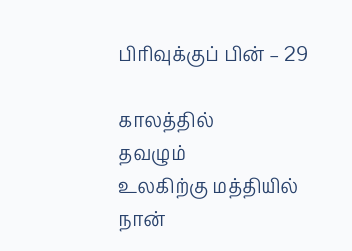பிரிவுக்குப் பின் – 29

காலத்தில்
தவழும்
உலகிற்கு மத்தியில்
நான்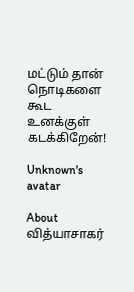மட்டும் தான்
நொடிகளை கூட
உனக்குள் கடக்கிறேன்!

Unknown's avatar

About வித்யாசாகர்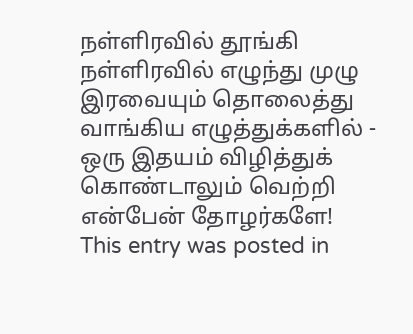நள்ளிரவில் தூங்கி நள்ளிரவில் எழுந்து முழு இரவையும் தொலைத்து வாங்கிய எழுத்துக்களில் - ஒரு இதயம் விழித்துக் கொண்டாலும் வெற்றி என்பேன் தோழர்களே!
This entry was posted in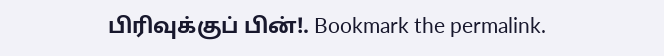பிரிவுக்குப் பின்!. Bookmark the permalink.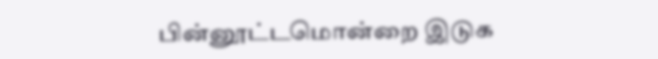பின்னூட்டமொன்றை இடுக